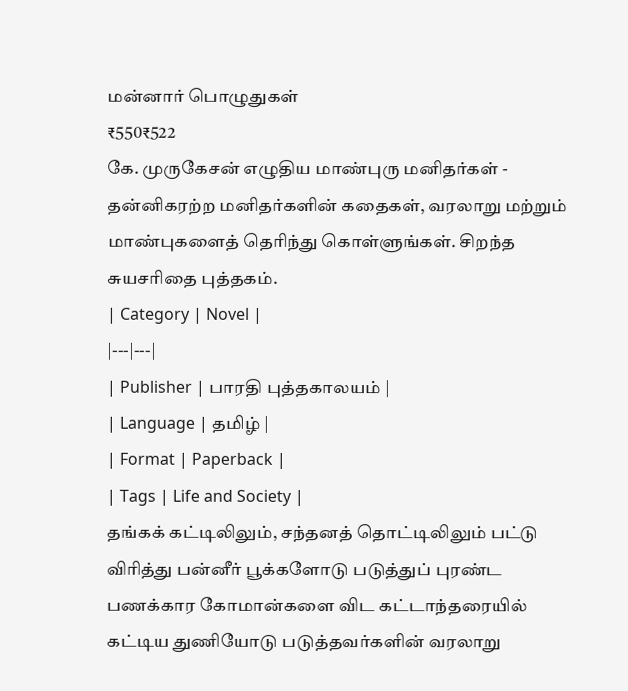மன்னார் பொழுதுகள்
₹550₹522
கே. முருகேசன் எழுதிய மாண்புரு மனிதர்கள் - தன்னிகரற்ற மனிதர்களின் கதைகள், வரலாறு மற்றும் மாண்புகளைத் தெரிந்து கொள்ளுங்கள். சிறந்த சுயசரிதை புத்தகம்.
| Category | Novel |
|---|---|
| Publisher | பாரதி புத்தகாலயம் |
| Language | தமிழ் |
| Format | Paperback |
| Tags | Life and Society |
தங்கக் கட்டிலிலும், சந்தனத் தொட்டிலிலும் பட்டு விரித்து பன்னீர் பூக்களோடு படுத்துப் புரண்ட பணக்கார கோமான்களை விட கட்டாந்தரையில் கட்டிய துணியோடு படுத்தவர்களின் வரலாறு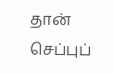தான் செப்புப்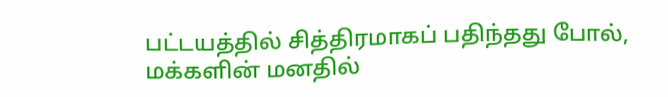பட்டயத்தில் சித்திரமாகப் பதிந்தது போல், மக்களின் மனதில்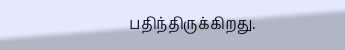பதிந்திருக்கிறது.